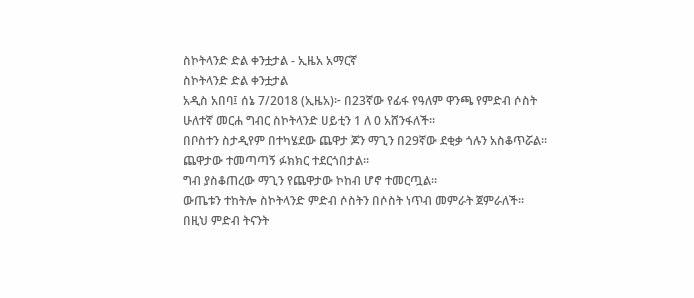ስኮትላንድ ድል ቀንቷታል - ኢዜአ አማርኛ
ስኮትላንድ ድል ቀንቷታል
አዲስ አበባ፤ ሰኔ 7/2018 (ኢዜአ)፦ በ23ኛው የፊፋ የዓለም ዋንጫ የምድብ ሶስት ሁለተኛ መርሐ ግብር ስኮትላንድ ሀይቲን 1 ለ 0 አሸንፋለች።
በቦስተን ስታዲየም በተካሄደው ጨዋታ ጆን ማጊን በ29ኛው ደቂቃ ጎሉን አስቆጥሯል።
ጨዋታው ተመጣጣኝ ፉክክር ተደርጎበታል።
ግብ ያስቆጠረው ማጊን የጨዋታው ኮከብ ሆኖ ተመርጧል።
ውጤቱን ተከትሎ ስኮትላንድ ምድብ ሶስትን በሶስት ነጥብ መምራት ጀምራለች።
በዚህ ምድብ ትናንት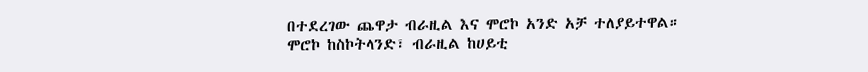በተደረገው ጨዋታ ብራዚል እና ሞሮኮ አንድ አቻ ተለያይተዋል።
ሞሮኮ ከስኮትላንድ፣ ብራዚል ከሀይቲ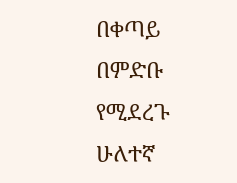በቀጣይ በምድቡ የሚደረጉ ሁለተኛ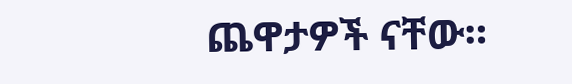ጨዋታዎች ናቸው።